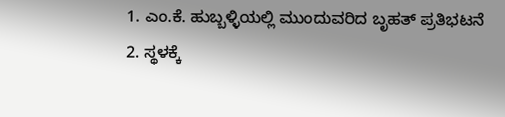1. ಎಂ.ಕೆ. ಹುಬ್ಬಳ್ಳಿಯಲ್ಲಿ ಮುಂದುವರಿದ ಬೃಹತ್ ಪ್ರತಿಭಟನೆ
2. ಸ್ಥಳಕ್ಕೆ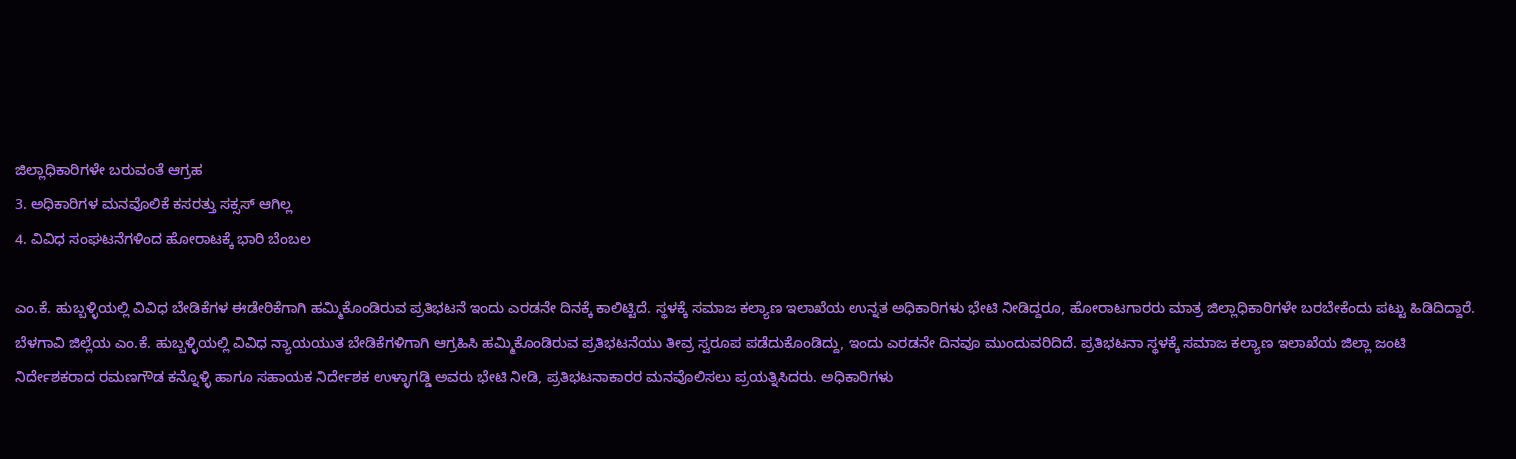ಜಿಲ್ಲಾಧಿಕಾರಿಗಳೇ ಬರುವಂತೆ ಆಗ್ರಹ
3. ಅಧಿಕಾರಿಗಳ ಮನವೊಲಿಕೆ ಕಸರತ್ತು ಸಕ್ಸಸ್ ಆಗಿಲ್ಲ
4. ವಿವಿಧ ಸಂಘಟನೆಗಳಿಂದ ಹೋರಾಟಕ್ಕೆ ಭಾರಿ ಬೆಂಬಲ

ಎಂ.ಕೆ. ಹುಬ್ಬಳ್ಳಿಯಲ್ಲಿ ವಿವಿಧ ಬೇಡಿಕೆಗಳ ಈಡೇರಿಕೆಗಾಗಿ ಹಮ್ಮಿಕೊಂಡಿರುವ ಪ್ರತಿಭಟನೆ ಇಂದು ಎರಡನೇ ದಿನಕ್ಕೆ ಕಾಲಿಟ್ಟಿದೆ. ಸ್ಥಳಕ್ಕೆ ಸಮಾಜ ಕಲ್ಯಾಣ ಇಲಾಖೆಯ ಉನ್ನತ ಅಧಿಕಾರಿಗಳು ಭೇಟಿ ನೀಡಿದ್ದರೂ, ಹೋರಾಟಗಾರರು ಮಾತ್ರ ಜಿಲ್ಲಾಧಿಕಾರಿಗಳೇ ಬರಬೇಕೆಂದು ಪಟ್ಟು ಹಿಡಿದಿದ್ದಾರೆ.
ಬೆಳಗಾವಿ ಜಿಲ್ಲೆಯ ಎಂ.ಕೆ. ಹುಬ್ಬಳ್ಳಿಯಲ್ಲಿ ವಿವಿಧ ನ್ಯಾಯಯುತ ಬೇಡಿಕೆಗಳಿಗಾಗಿ ಆಗ್ರಹಿಸಿ ಹಮ್ಮಿಕೊಂಡಿರುವ ಪ್ರತಿಭಟನೆಯು ತೀವ್ರ ಸ್ವರೂಪ ಪಡೆದುಕೊಂಡಿದ್ದು, ಇಂದು ಎರಡನೇ ದಿನವೂ ಮುಂದುವರಿದಿದೆ. ಪ್ರತಿಭಟನಾ ಸ್ಥಳಕ್ಕೆ ಸಮಾಜ ಕಲ್ಯಾಣ ಇಲಾಖೆಯ ಜಿಲ್ಲಾ ಜಂಟಿ ನಿರ್ದೇಶಕರಾದ ರಮಣಗೌಡ ಕನ್ನೊಳ್ಳಿ ಹಾಗೂ ಸಹಾಯಕ ನಿರ್ದೇಶಕ ಉಳ್ಳಾಗಡ್ಡಿ ಅವರು ಭೇಟಿ ನೀಡಿ, ಪ್ರತಿಭಟನಾಕಾರರ ಮನವೊಲಿಸಲು ಪ್ರಯತ್ನಿಸಿದರು. ಅಧಿಕಾರಿಗಳು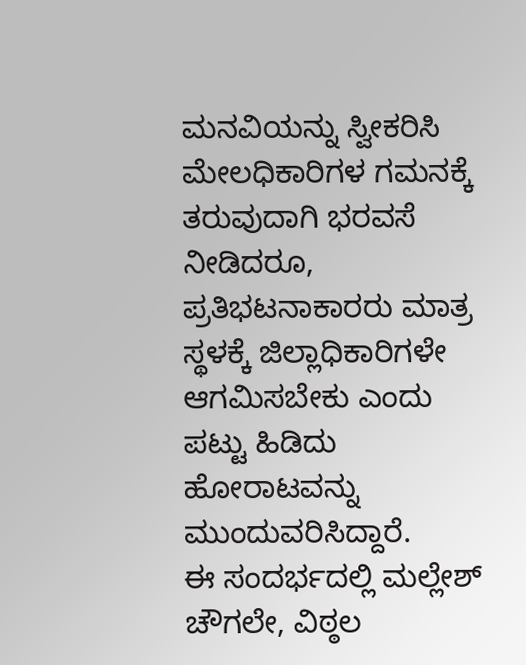ಮನವಿಯನ್ನು ಸ್ವೀಕರಿಸಿ ಮೇಲಧಿಕಾರಿಗಳ ಗಮನಕ್ಕೆ ತರುವುದಾಗಿ ಭರವಸೆ ನೀಡಿದರೂ, ಪ್ರತಿಭಟನಾಕಾರರು ಮಾತ್ರ ಸ್ಥಳಕ್ಕೆ ಜಿಲ್ಲಾಧಿಕಾರಿಗಳೇ ಆಗಮಿಸಬೇಕು ಎಂದು ಪಟ್ಟು ಹಿಡಿದು ಹೋರಾಟವನ್ನು ಮುಂದುವರಿಸಿದ್ದಾರೆ.
ಈ ಸಂದರ್ಭದಲ್ಲಿ ಮಲ್ಲೇಶ್ ಚೌಗಲೇ, ವಿಠ್ಠಲ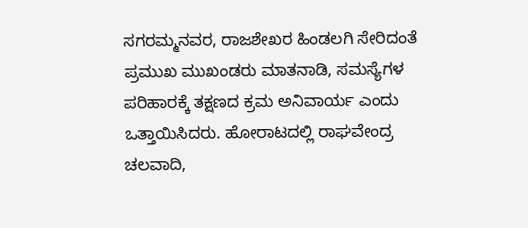ಸಗರಮ್ಮನವರ, ರಾಜಶೇಖರ ಹಿಂಡಲಗಿ ಸೇರಿದಂತೆ ಪ್ರಮುಖ ಮುಖಂಡರು ಮಾತನಾಡಿ, ಸಮಸ್ಯೆಗಳ ಪರಿಹಾರಕ್ಕೆ ತಕ್ಷಣದ ಕ್ರಮ ಅನಿವಾರ್ಯ ಎಂದು ಒತ್ತಾಯಿಸಿದರು. ಹೋರಾಟದಲ್ಲಿ ರಾಘವೇಂದ್ರ ಚಲವಾದಿ,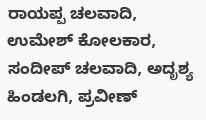ರಾಯಪ್ಪ ಚಲವಾದಿ, ಉಮೇಶ್ ಕೋಲಕಾರ, ಸಂದೀಪ್ ಚಲವಾದಿ, ಅದೃಶ್ಯ ಹಿಂಡಲಗಿ, ಪ್ರವೀಣ್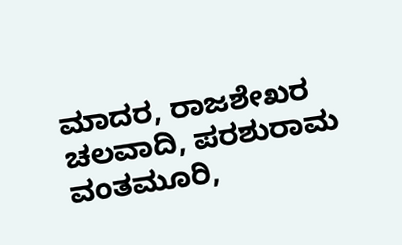ಮಾದರ, ರಾಜಶೇಖರ ಚಲವಾದಿ, ಪರಶುರಾಮ ವಂತಮೂರಿ,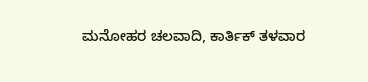ಮನೋಹರ ಚಲವಾದಿ, ಕಾರ್ತಿಕ್ ತಳವಾರ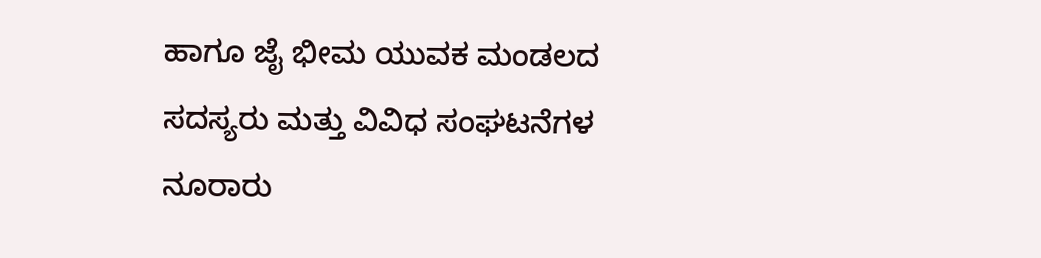ಹಾಗೂ ಜೈ ಭೀಮ ಯುವಕ ಮಂಡಲದ ಸದಸ್ಯರು ಮತ್ತು ವಿವಿಧ ಸಂಘಟನೆಗಳ ನೂರಾರು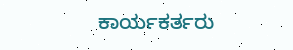ಕಾರ್ಯಕರ್ತರು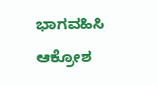ಭಾಗವಹಿಸಿ ಆಕ್ರೋಶ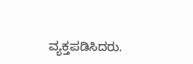ವ್ಯಕ್ತಪಡಿಸಿದರು.